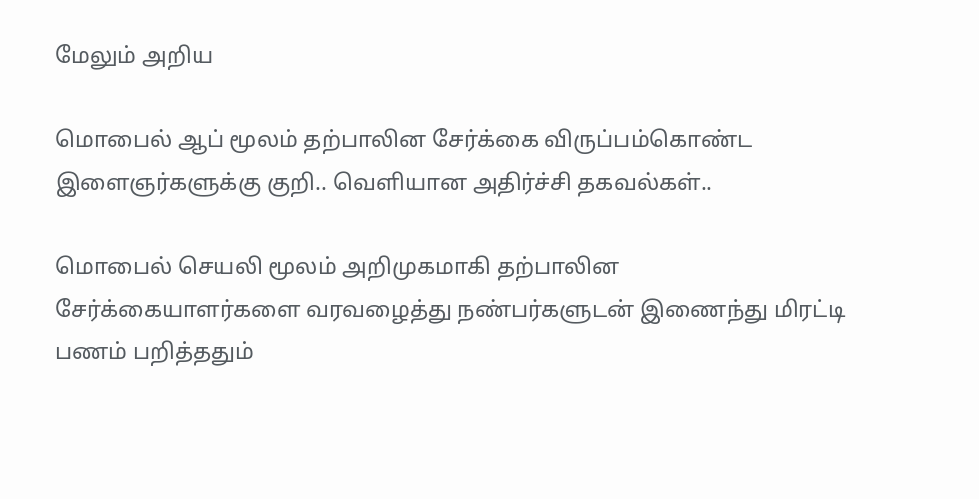மேலும் அறிய

மொபைல் ஆப் மூலம் தற்பாலின சேர்க்கை விருப்பம்கொண்ட இளைஞர்களுக்கு குறி.. வெளியான அதிர்ச்சி தகவல்கள்..

மொபைல் செயலி மூலம் அறிமுகமாகி தற்பாலின சேர்க்கையாளர்களை வரவழைத்து நண்பர்களுடன் இணைந்து மிரட்டி பணம் பறித்ததும்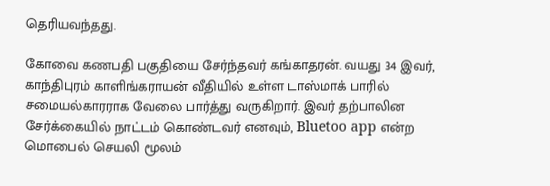தெரியவந்தது.

கோவை கணபதி பகுதியை சேர்ந்தவர் கங்காதரன். வயது 34 இவர், காந்திபுரம் காளிங்கராயன் வீதியில் உள்ள டாஸ்மாக் பாரில் சமையல்காரராக வேலை பார்த்து வருகிறார். இவர் தற்பாலின சேர்க்கையில் நாட்டம் கொண்டவர் எனவும், Bluetoo app என்ற மொபைல் செயலி மூலம்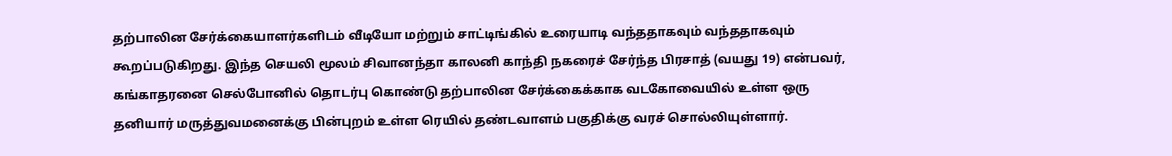தற்பாலின சேர்க்கையாளர்களிடம் வீடியோ மற்றும் சாட்டிங்கில் உரையாடி வந்ததாகவும் வந்ததாகவும் கூறப்படுகிறது. இந்த செயலி மூலம் சிவானந்தா காலனி காந்தி நகரைச் சேர்ந்த பிரசாத் (வயது 19) என்பவர், கங்காதரனை செல்போனில் தொடர்பு கொண்டு தற்பாலின சேர்க்கைக்காக வடகோவையில் உள்ள ஒரு தனியார் மருத்துவமனைக்கு பின்புறம் உள்ள ரெயில் தண்டவாளம் பகுதிக்கு வரச் சொல்லியுள்ளார்.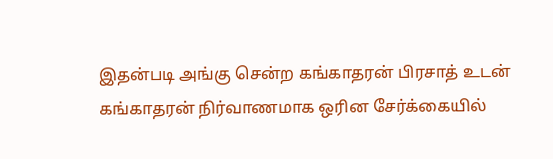இதன்படி அங்கு சென்ற கங்காதரன் பிரசாத் உடன் கங்காதரன் நிர்வாணமாக ஒரின சேர்க்கையில்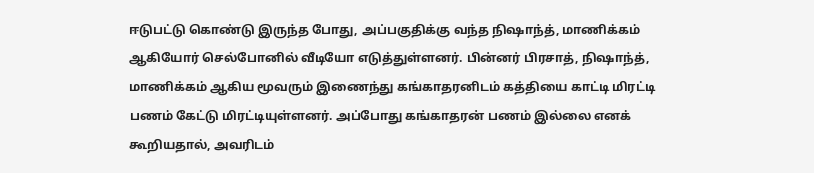ஈடுபட்டு கொண்டு இருந்த போது, அப்பகுதிக்கு வந்த நிஷாந்த், மாணிக்கம் ஆகியோர் செல்போனில் வீடியோ எடுத்துள்ளனர். பின்னர் பிரசாத், நிஷாந்த், மாணிக்கம் ஆகிய மூவரும் இணைந்து கங்காதரனிடம் கத்தியை காட்டி மிரட்டி பணம் கேட்டு மிரட்டியுள்ளனர். அப்போது கங்காதரன் பணம் இல்லை எனக் கூறியதால், அவரிடம்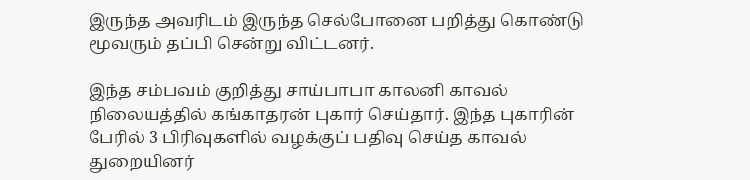இருந்த அவரிடம் இருந்த செல்போனை பறித்து கொண்டு மூவரும் தப்பி சென்று விட்டனர்.

இந்த சம்பவம் குறித்து சாய்பாபா காலனி காவல் நிலையத்தில் கங்காதரன் புகார் செய்தார். இந்த புகாரின் பேரில் 3 பிரிவுகளில் வழக்குப் பதிவு செய்த காவல் துறையினர்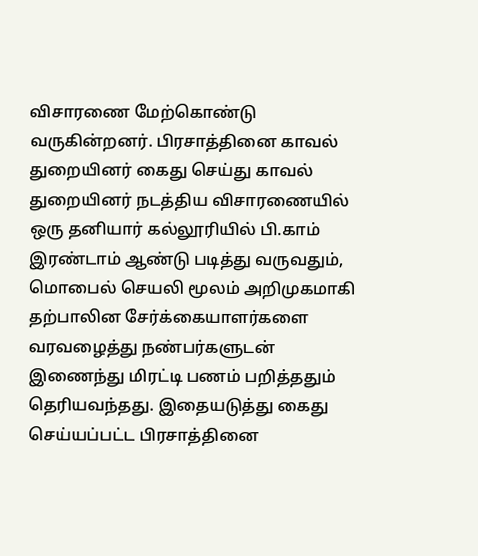விசாரணை மேற்கொண்டு வருகின்றனர். பிரசாத்தினை காவல் துறையினர் கைது செய்து காவல் துறையினர் நடத்திய விசாரணையில் ஒரு தனியார் கல்லூரியில் பி.காம் இரண்டாம் ஆண்டு படித்து வருவதும், மொபைல் செயலி மூலம் அறிமுகமாகி தற்பாலின சேர்க்கையாளர்களை வரவழைத்து நண்பர்களுடன் இணைந்து மிரட்டி பணம் பறித்ததும் தெரியவந்தது. இதையடுத்து கைது செய்யப்பட்ட பிரசாத்தினை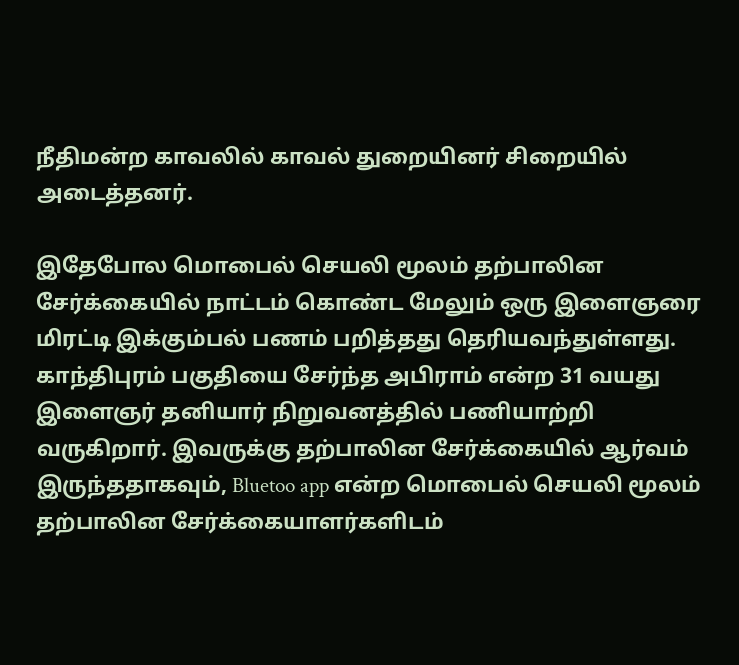நீதிமன்ற காவலில் காவல் துறையினர் சிறையில் அடைத்தனர்.

இதேபோல மொபைல் செயலி மூலம் தற்பாலின சேர்க்கையில் நாட்டம் கொண்ட மேலும் ஒரு இளைஞரை மிரட்டி இக்கும்பல் பணம் பறித்தது தெரியவந்துள்ளது. காந்திபுரம் பகுதியை சேர்ந்த அபிராம் என்ற 31 வயது இளைஞர் தனியார் நிறுவனத்தில் பணியாற்றி வருகிறார். இவருக்கு தற்பாலின சேர்க்கையில் ஆர்வம் இருந்ததாகவும், Bluetoo app என்ற மொபைல் செயலி மூலம் தற்பாலின சேர்க்கையாளர்களிடம்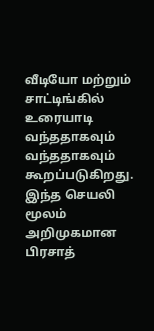வீடியோ மற்றும் சாட்டிங்கில் உரையாடி வந்ததாகவும் வந்ததாகவும் கூறப்படுகிறது. இந்த செயலி மூலம் அறிமுகமான பிரசாத்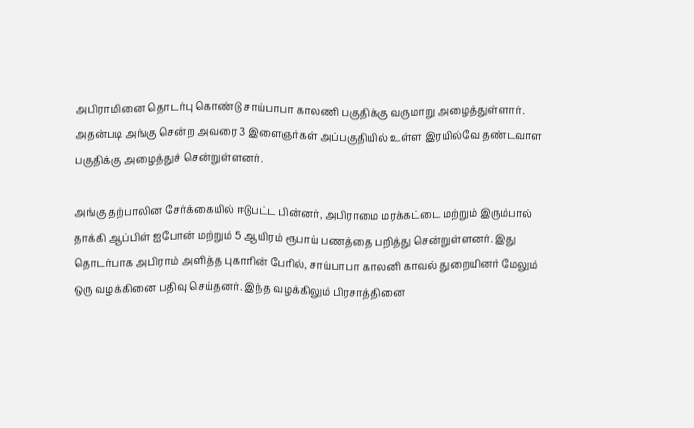அபிராமினை தொடர்பு கொண்டு சாய்பாபா காலணி பகுதிக்கு வருமாறு அழைத்துள்ளார். அதன்படி அங்கு சென்ற அவரை 3 இளைஞர்கள் அப்பகுதியில் உள்ள இரயில்வே தண்டவாள பகுதிக்கு அழைத்துச் சென்றுள்ளனர்.

அங்கு தற்பாலின சேர்க்கையில் ஈடுபட்ட பின்னர், அபிராமை மரக்கட்டை மற்றும் இரும்பால் தாக்கி ஆப்பிள் ஐபோன் மற்றும் 5 ஆயிரம் ரூபாய் பணத்தை பறித்து சென்றுள்ளனர். இது தொடர்பாக அபிராம் அளித்த புகாரின் பேரில், சாய்பாபா காலனி காவல் துறையினர் மேலும் ஒரு வழக்கினை பதிவு செய்தனர். இந்த வழக்கிலும் பிரசாத்தினை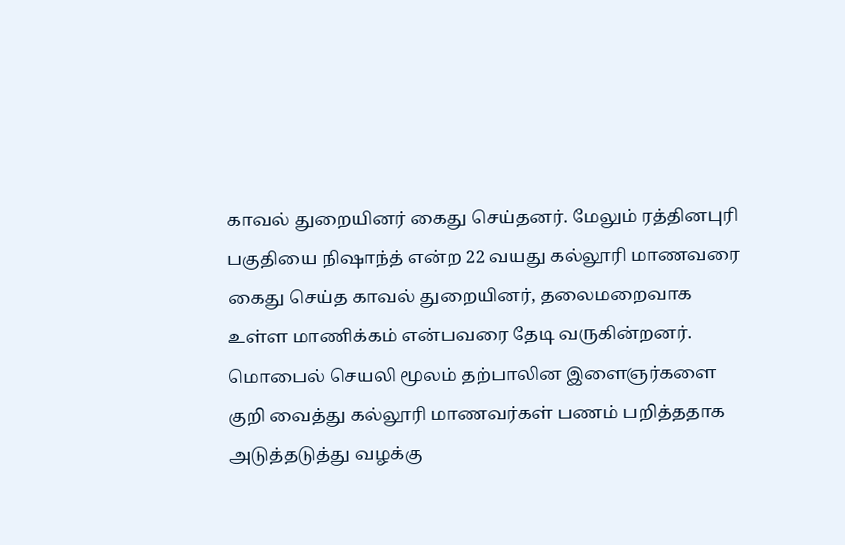காவல் துறையினர் கைது செய்தனர். மேலும் ரத்தினபுரி பகுதியை நிஷாந்த் என்ற 22 வயது கல்லூரி மாணவரை கைது செய்த காவல் துறையினர், தலைமறைவாக உள்ள மாணிக்கம் என்பவரை தேடி வருகின்றனர். மொபைல் செயலி மூலம் தற்பாலின இளைஞர்களை குறி வைத்து கல்லூரி மாணவர்கள் பணம் பறித்ததாக அடுத்தடுத்து வழக்கு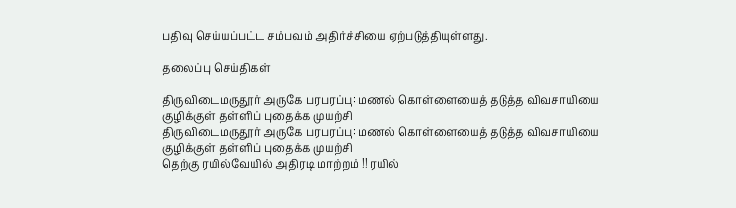பதிவு செய்யப்பட்ட சம்பவம் அதிர்ச்சியை ஏற்படுத்தியுள்ளது.

தலைப்பு செய்திகள்

திருவிடைமருதூர் அருகே பரபரப்பு: மணல் கொள்ளையைத் தடுத்த விவசாயியை குழிக்குள் தள்ளிப் புதைக்க முயற்சி
திருவிடைமருதூர் அருகே பரபரப்பு: மணல் கொள்ளையைத் தடுத்த விவசாயியை குழிக்குள் தள்ளிப் புதைக்க முயற்சி
தெற்கு ரயில்வேயில் அதிரடி மாற்றம் !! ரயில்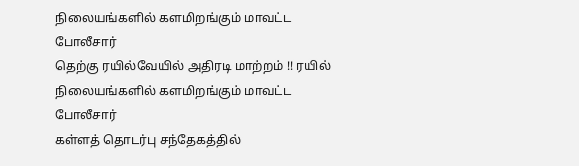நிலையங்களில் களமிறங்கும் மாவட்ட போலீசார்
தெற்கு ரயில்வேயில் அதிரடி மாற்றம் !! ரயில் நிலையங்களில் களமிறங்கும் மாவட்ட போலீசார்
கள்ளத் தொடர்பு சந்தேகத்தில்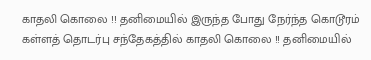காதலி கொலை !! தனிமையில் இருந்த போது நேர்ந்த கொடூரம்
கள்ளத் தொடர்பு சந்தேகத்தில் காதலி கொலை !! தனிமையில்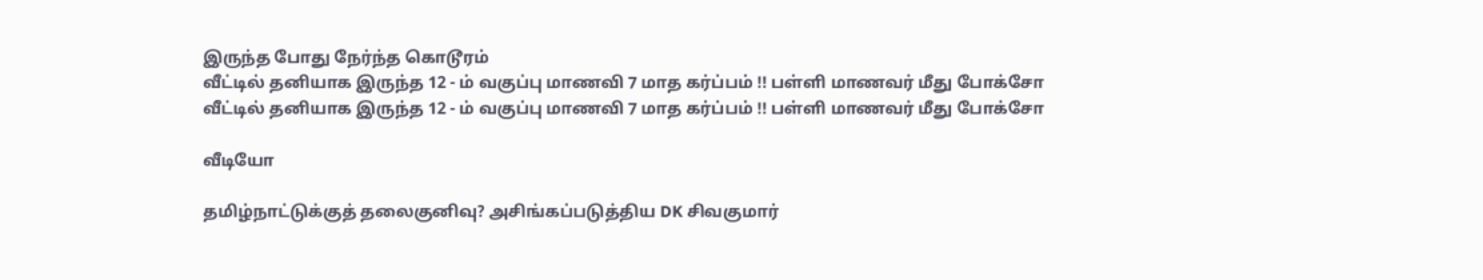இருந்த போது நேர்ந்த கொடூரம்
வீட்டில் தனியாக இருந்த 12 - ம் வகுப்பு மாணவி 7 மாத கர்ப்பம் !! பள்ளி மாணவர் மீது போக்சோ
வீட்டில் தனியாக இருந்த 12 - ம் வகுப்பு மாணவி 7 மாத கர்ப்பம் !! பள்ளி மாணவர் மீது போக்சோ

வீடியோ

தமிழ்நாட்டுக்குத் தலைகுனிவு? அசிங்கப்படுத்திய DK சிவகுமார்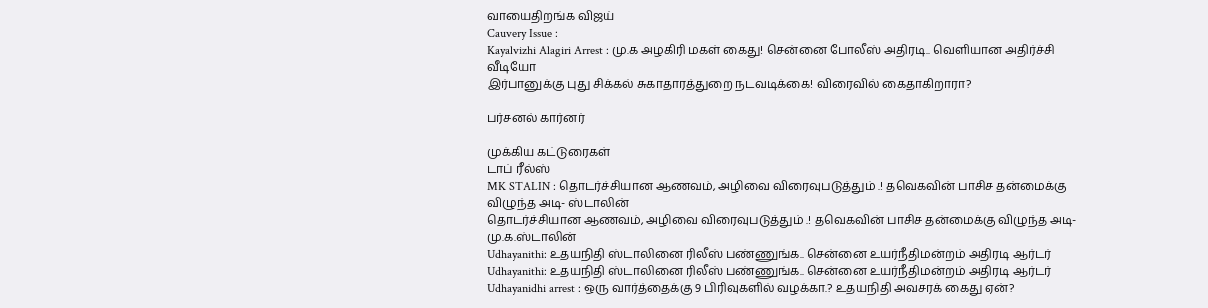வாயைதிறங்க விஜய்
Cauvery Issue :
Kayalvizhi Alagiri Arrest : மு.க அழகிரி மகள் கைது! சென்னை போலீஸ் அதிரடி.. வெளியான அதிர்ச்சி வீடியோ
இர்பானுக்கு புது சிக்கல் சுகாதாரத்துறை நடவடிக்கை! விரைவில் கைதாகிறாரா?

பர்சனல் கார்னர்

முக்கிய கட்டுரைகள்
டாப் ரீல்ஸ்
MK STALIN : தொடர்ச்சியான ஆணவம், அழிவை விரைவுபடுத்தும் .! தவெகவின் பாசிச தன்மைக்கு விழுந்த அடி- ஸ்டாலின்
தொடர்ச்சியான ஆணவம், அழிவை விரைவுபடுத்தும் .! தவெகவின் பாசிச தன்மைக்கு விழுந்த அடி- மு.க.ஸ்டாலின்
Udhayanithi: உதயநிதி ஸ்டாலினை ரிலீஸ் பண்ணுங்க.. சென்னை உயர்நீதிமன்றம் அதிரடி ஆர்டர்
Udhayanithi: உதயநிதி ஸ்டாலினை ரிலீஸ் பண்ணுங்க.. சென்னை உயர்நீதிமன்றம் அதிரடி ஆர்டர்
Udhayanidhi arrest : ஒரு வார்த்தைக்கு 9 பிரிவுகளில் வழக்கா.? உதயநிதி அவசரக் கைது ஏன்?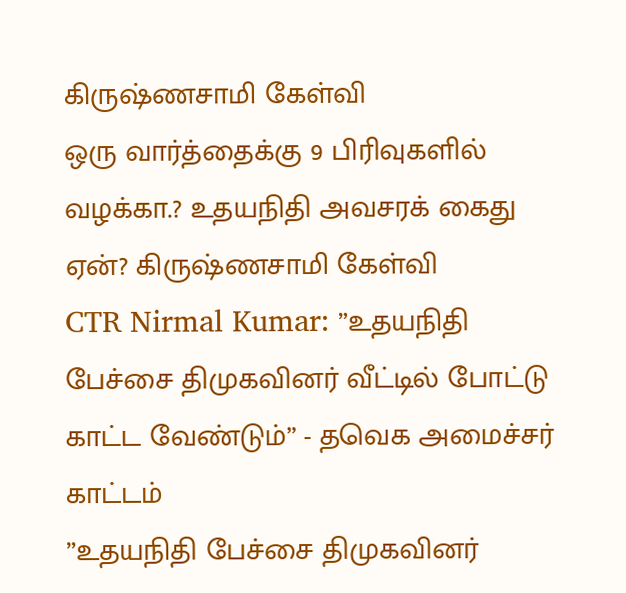கிருஷ்ணசாமி கேள்வி
ஒரு வார்த்தைக்கு 9 பிரிவுகளில் வழக்கா.? உதயநிதி அவசரக் கைது ஏன்? கிருஷ்ணசாமி கேள்வி
CTR Nirmal Kumar: ”உதயநிதி பேச்சை திமுகவினர் வீட்டில் போட்டு காட்ட வேண்டும்” - தவெக அமைச்சர் காட்டம்
”உதயநிதி பேச்சை திமுகவினர்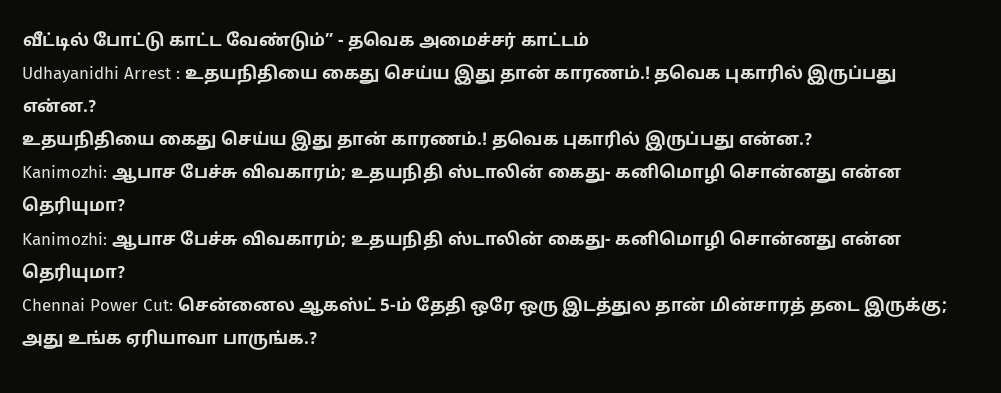வீட்டில் போட்டு காட்ட வேண்டும்” - தவெக அமைச்சர் காட்டம்
Udhayanidhi Arrest : உதயநிதியை கைது செய்ய இது தான் காரணம்.! தவெக புகாரில் இருப்பது என்ன.?
உதயநிதியை கைது செய்ய இது தான் காரணம்.! தவெக புகாரில் இருப்பது என்ன.?
Kanimozhi: ஆபாச பேச்சு விவகாரம்; உதயநிதி ஸ்டாலின் கைது- கனிமொழி சொன்னது என்ன தெரியுமா?
Kanimozhi: ஆபாச பேச்சு விவகாரம்; உதயநிதி ஸ்டாலின் கைது- கனிமொழி சொன்னது என்ன தெரியுமா?
Chennai Power Cut: சென்னைல ஆகஸ்ட் 5-ம் தேதி ஒரே ஒரு இடத்துல தான் மின்சாரத் தடை இருக்கு; அது உங்க ஏரியாவா பாருங்க.?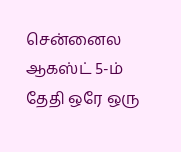சென்னைல ஆகஸ்ட் 5-ம் தேதி ஒரே ஒரு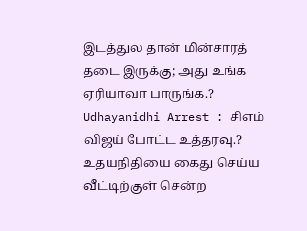இடத்துல தான் மின்சாரத் தடை இருக்கு; அது உங்க ஏரியாவா பாருங்க.?
Udhayanidhi Arrest : சிஎம் விஜய் போட்ட உத்தரவு.? உதயநிதியை கைது செய்ய வீட்டிற்குள் சென்ற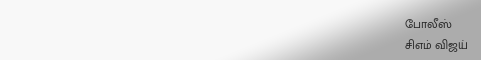போலீஸ்
சிஎம் விஜய்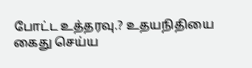போட்ட உத்தரவு.? உதயநிதியை கைது செய்ய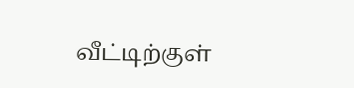வீட்டிற்குள்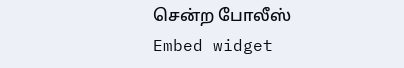சென்ற போலீஸ்
Embed widget